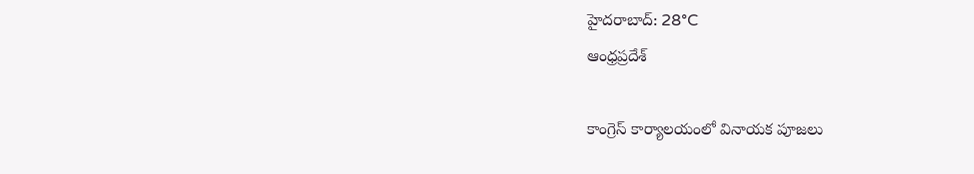హైదరాబాద్: 28°C
ఆంధ్రప్రదేశ్

కాంగ్రెస్ కార్యాలయంలో వినాయక పూజలు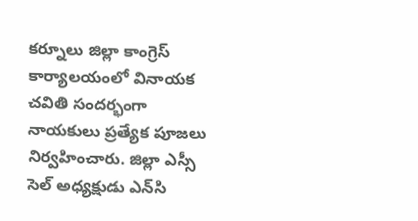కర్నూలు జిల్లా కాంగ్రెస్ కార్యాలయంలో వినాయక చవితి సందర్భంగా నాయకులు ప్రత్యేక పూజలు నిర్వహించారు. జిల్లా ఎస్సీ సెల్ అధ్యక్షుడు ఎన్‌సి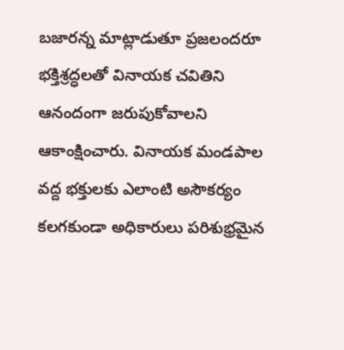బజారన్న మాట్లాడుతూ ప్రజలందరూ భక్తిశ్రద్ధలతో వినాయక చవితిని ఆనందంగా జరుపుకోవాలని ఆకాంక్షించారు. వినాయక మండపాల వద్ద భక్తులకు ఎలాంటి అసౌకర్యం కలగకుండా అధికారులు పరిశుభ్రమైన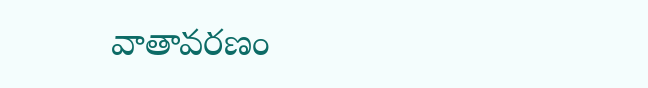వాతావరణం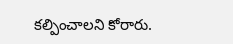కల్పించాలని కోరారు.